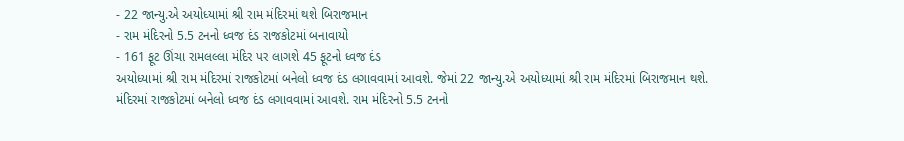- 22 જાન્યુ.એ અયોધ્યામાં શ્રી રામ મંદિરમાં થશે બિરાજમાન
- રામ મંદિરનો 5.5 ટનનો ધ્વજ દંડ રાજકોટમાં બનાવાયો
- 161 ફૂટ ઊંચા રામલલ્લા મંદિર પર લાગશે 45 ફૂટનો ધ્વજ દંડ
અયોધ્યામાં શ્રી રામ મંદિરમાં રાજકોટમાં બનેલો ધ્વજ દંડ લગાવવામાં આવશે. જેમાં 22 જાન્યુ.એ અયોધ્યામાં શ્રી રામ મંદિરમાં બિરાજમાન થશે. મંદિરમાં રાજકોટમાં બનેલો ધ્વજ દંડ લગાવવામાં આવશે. રામ મંદિરનો 5.5 ટનનો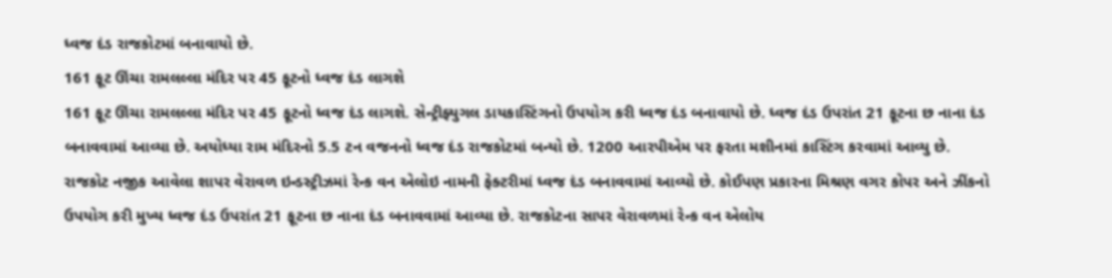ધ્વજ દંડ રાજકોટમાં બનાવાયો છે.
161 ફૂટ ઊંચા રામલલ્લા મંદિર પર 45 ફૂટનો ધ્વજ દંડ લાગશે
161 ફૂટ ઊંચા રામલલ્લા મંદિર પર 45 ફૂટનો ધ્વજ દંડ લાગશે. સેન્ટ્રીફ્યુગલ ડાયકાસ્ટિંગનો ઉપયોગ કરી ધ્વજ દંડ બનાવાયો છે. ધ્વજ દંડ ઉપરાંત 21 ફૂટના છ નાના દંડ બનાવવામાં આવ્યા છે. અયોધ્યા રામ મંદિરનો 5.5 ટન વજનનો ધ્વજ દંડ રાજકોટમાં બન્યો છે. 1200 આરપીએમ પર ફરતા મશીનમાં કાસ્ટિંગ કરવામાં આવ્યુ છે. રાજકોટ નજીક આવેલા શાપર વેરાવળ ઇન્ડસ્ટ્રીઝમાં રેન્ક વન એલોઇ નામની ફેક્ટરીમાં ધ્વજ દંડ બનાવવામાં આવ્યો છે. કોઈપણ પ્રકારના મિશ્રણ વગર કોપર અને ઝીંકનો ઉપયોગ કરી મુખ્ય ધ્વજ દંડ ઉપરાંત 21 ફૂટના છ નાના દંડ બનાવવામાં આવ્યા છે. રાજકોટના સાપર વેરાવળમાં રેન્ક વન એલોય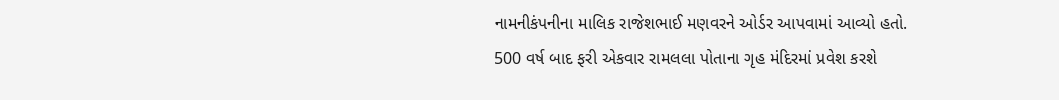નામનીકંપનીના માલિક રાજેશભાઈ મણવરને ઓર્ડર આપવામાં આવ્યો હતો.
500 વર્ષ બાદ ફરી એકવાર રામલલા પોતાના ગૃહ મંદિરમાં પ્રવેશ કરશે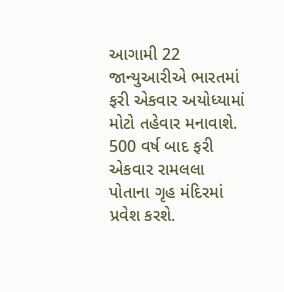આગામી 22 જાન્યુઆરીએ ભારતમાં ફરી એકવાર અયોધ્યામાં મોટો તહેવાર મનાવાશે. 500 વર્ષ બાદ ફરી એકવાર રામલલા પોતાના ગૃહ મંદિરમાં પ્રવેશ કરશે.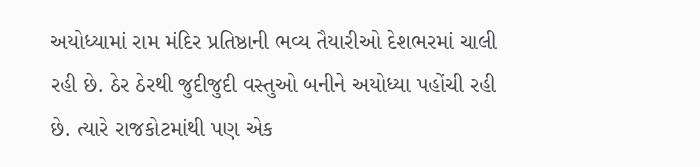અયોધ્યામાં રામ મંદિર પ્રતિષ્ઠાની ભવ્ય તૈયારીઓ દેશભરમાં ચાલી રહી છે. ઠેર ઠેરથી જુદીજુદી વસ્તુઓ બનીને અયોધ્યા પહોંચી રહી છે. ત્યારે રાજકોટમાંથી પણ એક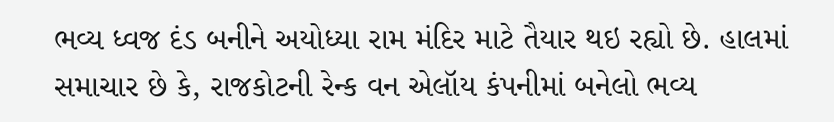ભવ્ય ધ્વજ દંડ બનીને અયોધ્યા રામ મંદિર માટે તૈયાર થઇ રહ્યો છે. હાલમાં સમાચાર છે કે, રાજકોટની રેન્ક વન એલૉય કંપનીમાં બનેલો ભવ્ય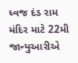ધ્વજ દંડ રામ મંદિર માટે 22મી જાન્યુઆરીએ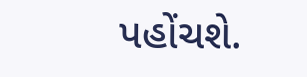પહોંચશે.